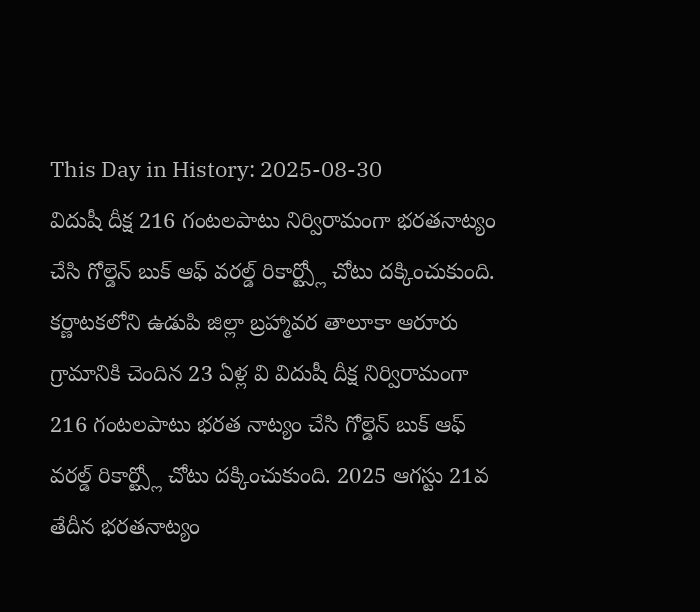This Day in History: 2025-08-30
విదుషీ దీక్ష 216 గంటలపాటు నిర్విరామంగా భరతనాట్యం చేసి గోల్డెన్ బుక్ ఆఫ్ వరల్డ్ రికార్ట్స్లో చోటు దక్కించుకుంది.
కర్ణాటకలోని ఉడుపి జిల్లా బ్రహ్మావర తాలూకా ఆరూరు గ్రామానికి చెందిన 23 ఏళ్ల వి విదుషీ దీక్ష నిర్విరామంగా 216 గంటలపాటు భరత నాట్యం చేసి గోల్డెన్ బుక్ ఆఫ్ వరల్డ్ రికార్ట్స్లో చోటు దక్కించుకుంది. 2025 ఆగస్టు 21వ తేదీన భరతనాట్యం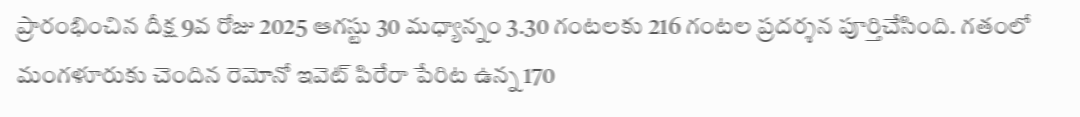ప్రారంభించిన దీక్ష 9వ రోజు 2025 ఆగస్టు 30 మధ్యాన్నం 3.30 గంటలకు 216 గంటల ప్రదర్శన పూర్తిచేసింది. గతంలో మంగళూరుకు చెందిన రెమోనో ఇవెట్ పిరేరా పేరిట ఉన్న 170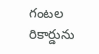గంటల రికార్డును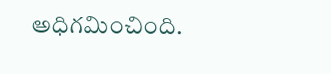అధిగమించింది.